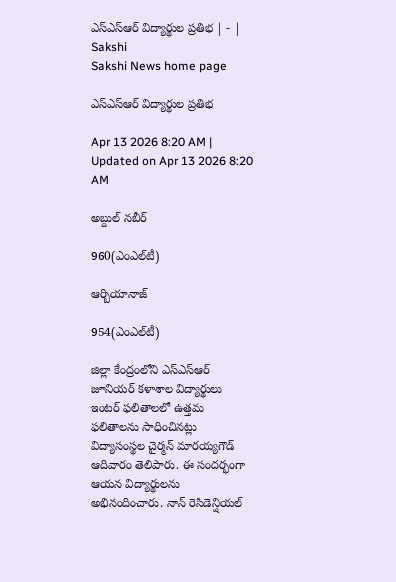ఎస్‌ఎస్‌ఆర్‌ విద్యార్థుల ప్రతిభ | - | Sakshi
Sakshi News home page

ఎస్‌ఎస్‌ఆర్‌ విద్యార్థుల ప్రతిభ

Apr 13 2026 8:20 AM | Updated on Apr 13 2026 8:20 AM

అబ్దుల్‌ నబీర్‌

960(ఎంఎల్‌టీ)

ఆర్బియానాజ్‌

954(ఎంఎల్‌టీ)

జిల్లా కేంద్రంలోని ఎస్‌ఎస్‌ఆర్‌ జూనియర్‌ కళాశాల విద్యార్థులు ఇంటర్‌ ఫలితాలలో ఉత్తమ ఫలితాలను సాధించినట్లు విద్యాసంస్థల చైర్మన్‌ మారయ్యగౌడ్‌ ఆదివారం తెలిపారు. ఈ సందర్భంగా ఆయన విద్యార్థులను అభినందించారు. నాన్‌ రెసిడెన్షియల్‌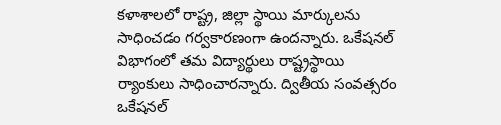కళాశాలలో రాష్ట్ర, జిల్లా స్థాయి మార్కులను సాధించడం గర్వకారణంగా ఉందన్నారు. ఒకేషనల్‌ విభాగంలో తమ విద్యార్థులు రాష్ట్రస్థాయి ర్యాంకులు సాధించారన్నారు. ద్వితీయ సంవత్సరం ఒకేషనల్‌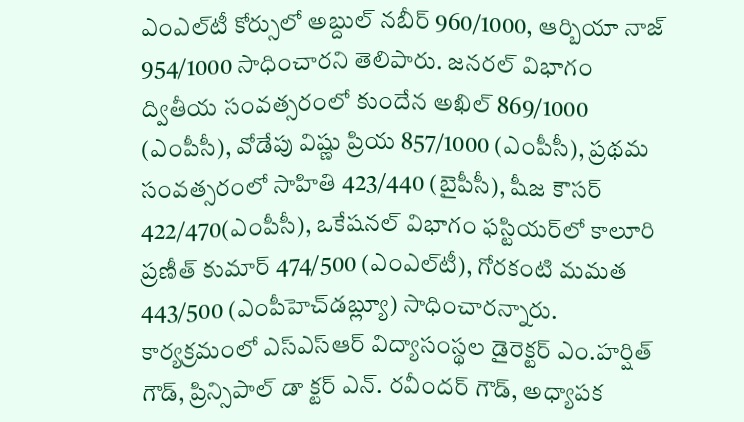ఎంఎల్‌టీ కోర్సులో అబ్దుల్‌ నబీర్‌ 960/1000, ఆర్బియా నాజ్‌ 954/1000 సాధించారని తెలిపారు. జనరల్‌ విభాగం ద్వితీయ సంవత్సరంలో కుందేన అఖిల్‌ 869/1000 (ఎంపీసీ), వోడేపు విష్ణు ప్రియ 857/1000 (ఎంపీసీ), ప్రథమ సంవత్సరంలో సాహితి 423/440 (బైపీసీ), షీజ కౌసర్‌ 422/470(ఎంపీసీ), ఒకేషనల్‌ విభాగం ఫస్టియర్‌లో కాలూరి ప్రణీత్‌ కుమార్‌ 474/500 (ఎంఎల్‌టీ), గోరకంటి మమత 443/500 (ఎంపీహెచ్‌డబ్ల్యూ) సాధించారన్నారు. కార్యక్రమంలో ఎస్‌ఎస్‌ఆర్‌ విద్యాసంస్థల డైరెక్టర్‌ ఎం.హర్షిత్‌ గౌడ్‌, ప్రిన్సిపాల్‌ డా క్టర్‌ ఎన్‌. రవీందర్‌ గౌడ్‌, అధ్యాపక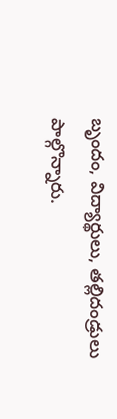బృందం, విద్యార్థులు, తల్లిదండ్రులు పాల్గొన్నారు.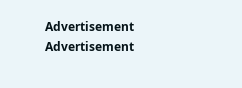Advertisement
Advertisement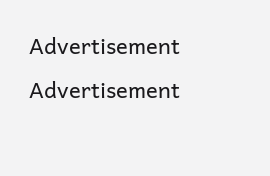Advertisement
Advertisement